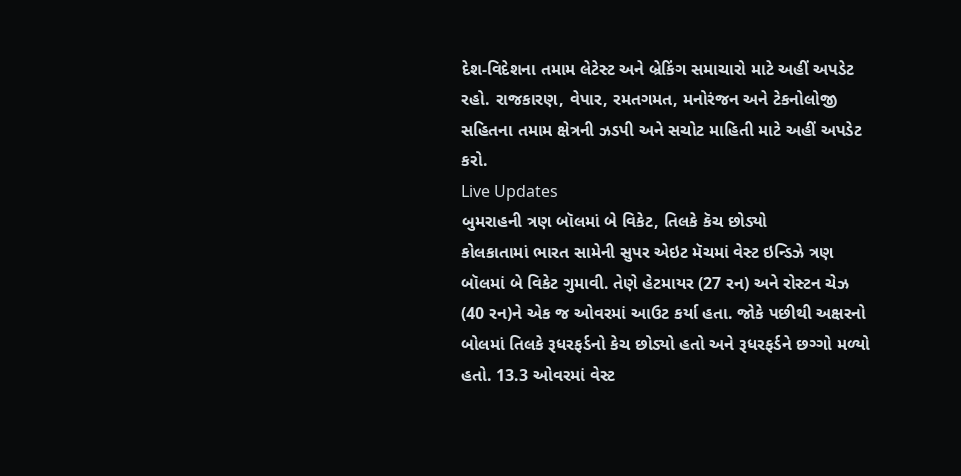દેશ-વિદેશના તમામ લેટેસ્ટ અને બ્રેકિંગ સમાચારો માટે અહીં અપડેટ રહો. રાજકારણ, વેપાર, રમતગમત, મનોરંજન અને ટેકનોલોજી સહિતના તમામ ક્ષેત્રની ઝડપી અને સચોટ માહિતી માટે અહીં અપડેટ કરો.
Live Updates
બુમરાહની ત્રણ બૉલમાં બે વિકેટ, તિલકે કૅચ છોડ્યો
કોલકાતામાં ભારત સામેની સુપર એઇટ મૅચમાં વેસ્ટ ઇન્ડિઝે ત્રણ બૉલમાં બે વિકેટ ગુમાવી. તેણે હેટમાયર (27 રન) અને રોસ્ટન ચેઝ (40 રન)ને એક જ ઓવરમાં આઉટ કર્યા હતા. જોકે પછીથી અક્ષરનો બોલમાં તિલકે રૂધરફર્ડનો કેચ છોડ્યો હતો અને રૂધરફર્ડને છગ્ગો મળ્યો હતો. 13.3 ઓવરમાં વેસ્ટ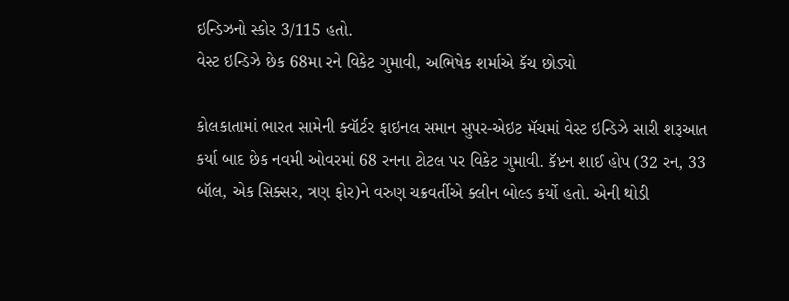ઇન્ડિઝનો સ્કોર 3/115 હતો.
વેસ્ટ ઇન્ડિઝે છેક 68મા રને વિકેટ ગુમાવી, અભિષેક શર્માએ કૅચ છોડ્યો

કોલકાતામાં ભારત સામેની ક્વૉર્ટર ફાઇનલ સમાન સુપર-એઇટ મૅચમાં વેસ્ટ ઇન્ડિઝે સારી શરૂઆત કર્યા બાદ છેક નવમી ઓવરમાં 68 રનના ટોટલ પર વિકેટ ગુમાવી. કૅપ્ટન શાઈ હોપ (32 રન, 33 બૉલ, એક સિક્સર, ત્રણ ફોર)ને વરુણ ચક્રવર્તીએ ક્લીન બોલ્ડ કર્યો હતો. એની થોડી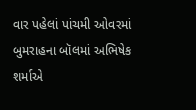વાર પહેલાં પાંચમી ઓવરમાં બુમરાહના બૉલમાં અભિષેક શર્માએ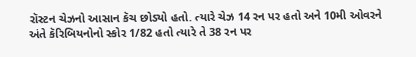રૉસ્ટન ચેઝનો આસાન કૅચ છોડ્યો હતો. ત્યારે ચેઝ 14 રન પર હતો અને 10મી ઓવરને અંતે કૅરિબિયનોનો સ્કોર 1/82 હતો ત્યારે તે 38 રન પર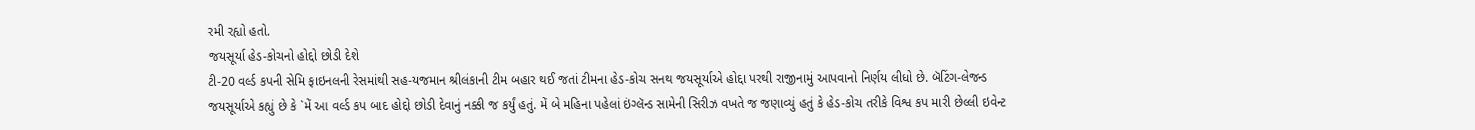રમી રહ્યો હતો.
જયસૂર્યા હેડ-કોચનો હોદ્દો છોડી દેશે
ટી-20 વર્લ્ડ કપની સેમિ ફાઇનલની રેસમાંથી સહ-યજમાન શ્રીલંકાની ટીમ બહાર થઈ જતાં ટીમના હેડ-કોચ સનથ જયસૂર્યાએ હોદ્દા પરથી રાજીનામું આપવાનો નિર્ણય લીધો છે. બૅટિંગ-લેજન્ડ જયસૂર્યાએ કહ્યું છે કે `મેં આ વર્લ્ડ કપ બાદ હોદ્દો છોડી દેવાનું નક્કી જ કર્યું હતું. મેં બે મહિના પહેલાં ઇંગ્લૅન્ડ સામેની સિરીઝ વખતે જ જણાવ્યું હતું કે હેડ-કોચ તરીકે વિશ્વ કપ મારી છેલ્લી ઇવેન્ટ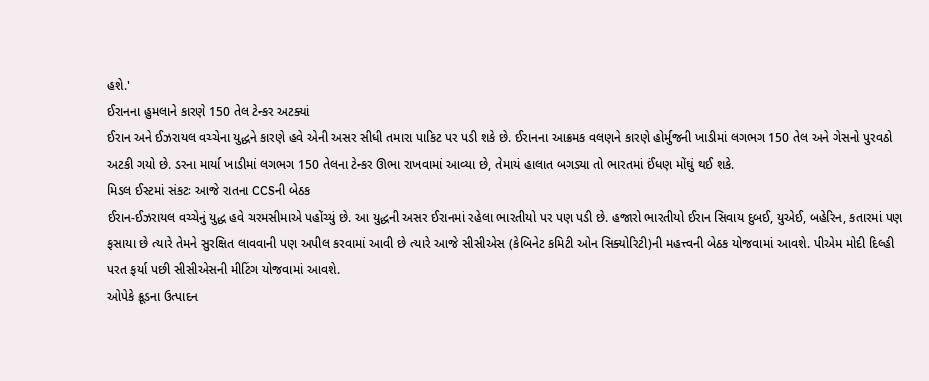હશે.'
ઈરાનના હુમલાને કારણે 150 તેલ ટેન્કર અટક્યાં
ઈરાન અને ઈઝરાયલ વચ્ચેના યુદ્ધને કારણે હવે એની અસર સીધી તમારા પાકિટ પર પડી શકે છે. ઈરાનના આક્રમક વલણને કારણે હોર્મુજની ખાડીમાં લગભગ 150 તેલ અને ગેસનો પુરવઠો અટકી ગયો છે. ડરના માર્યા ખાડીમાં લગભગ 150 તેલના ટેન્કર ઊભા રાખવામાં આવ્યા છે, તેમાયં હાલાત બગડ્યા તો ભારતમાં ઈંધણ મોંઘું થઈ શકે.
મિડલ ઈસ્ટમાં સંકટઃ આજે રાતના CCSની બેઠક
ઈરાન-ઈઝરાયલ વચ્ચેનું યુદ્ધ હવે ચરમસીમાએ પહોંચ્યું છે. આ યુદ્ધની અસર ઈરાનમાં રહેલા ભારતીયો પર પણ પડી છે. હજારો ભારતીયો ઈરાન સિવાય દુબઈ, યુએઈ, બહેરિન, કતારમાં પણ ફસાયા છે ત્યારે તેમને સુરક્ષિત લાવવાની પણ અપીલ કરવામાં આવી છે ત્યારે આજે સીસીએસ (કેબિનેટ કમિટી ઓન સિક્યોરિટી)ની મહત્ત્વની બેઠક યોજવામાં આવશે. પીએમ મોદી દિલ્હી પરત ફર્યા પછી સીસીએસની મીટિંગ યોજવામાં આવશે.
ઓપેકે ક્રૂડના ઉત્પાદન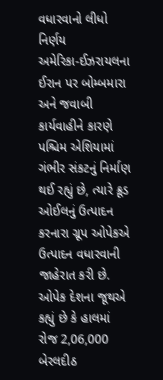વધારવાનો લીધો નિર્ણય
અમેરિકા-ઈઝરાયલના ઈરાન પર બોમ્બમારા અને જવાબી કાર્યવાહીને કારણે પશ્ચિમ એશિયામાં ગંભીર સંકટનું નિર્માણ થઈ રહ્યું છે, ત્યારે ક્રૂડ ઓઈલનું ઉત્પાદન કરનારા ગ્રૂપ ઓપેકએ ઉત્પાદન વધારવાની જાહેરાત કરી છે. ઓપેક દેશના જૂથએ કહ્યું છે કે હાલમાં રોજ 2,06,000 બેરલદીઠ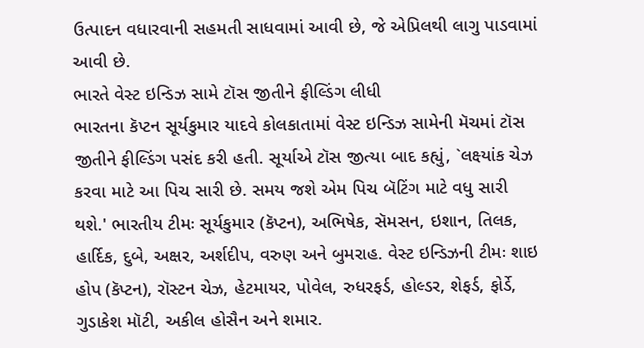ઉત્પાદન વધારવાની સહમતી સાધવામાં આવી છે, જે એપ્રિલથી લાગુ પાડવામાં આવી છે.
ભારતે વેસ્ટ ઇન્ડિઝ સામે ટૉસ જીતીને ફીલ્ડિંગ લીધી
ભારતના કૅપ્ટન સૂર્યકુમાર યાદવે કોલકાતામાં વેસ્ટ ઇન્ડિઝ સામેની મૅચમાં ટૉસ જીતીને ફીલ્ડિંગ પસંદ કરી હતી. સૂર્યાએ ટૉસ જીત્યા બાદ કહ્યું, `લક્ષ્યાંક ચેઝ કરવા માટે આ પિચ સારી છે. સમય જશે એમ પિચ બૅટિંગ માટે વધુ સારી થશે.' ભારતીય ટીમઃ સૂર્યકુમાર (કૅપ્ટન), અભિષેક, સૅમસન, ઇશાન, તિલક, હાર્દિક, દુબે, અક્ષર, અર્શદીપ, વરુણ અને બુમરાહ. વેસ્ટ ઇન્ડિઝની ટીમઃ શાઇ હોપ (કૅપ્ટન), રૉસ્ટન ચેઝ, હેટમાયર, પોવેલ, રુધરફર્ડ, હોલ્ડર, શેફર્ડ, ફોર્ડે, ગુડાકેશ મૉટી, અકીલ હોસૈન અને શમાર.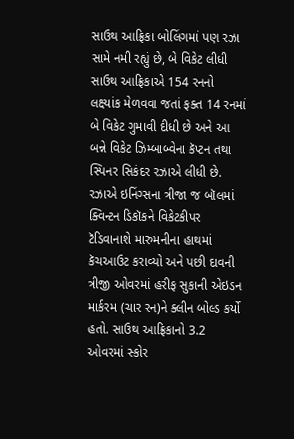સાઉથ આફ્રિકા બોલિંગમાં પણ રઝા સામે નમી રહ્યું છે, બે વિકેટ લીધી
સાઉથ આફ્રિકાએ 154 રનનો લક્ષ્યાંક મેળવવા જતાં ફક્ત 14 રનમાં બે વિકેટ ગુમાવી દીધી છે અને આ બન્ને વિકેટ ઝિમ્બાબ્વેના કૅપ્ટન તથા સ્પિનર સિકંદર રઝાએ લીધી છે. રઝાએ ઇનિંગ્સના ત્રીજા જ બૉલમાં ક્વિન્ટન ડિકૉકને વિકેટકીપર ટૅડિવાનાશે મારુમનીના હાથમાં કૅચઆઉટ કરાવ્યો અને પછી દાવની ત્રીજી ઓવરમાં હરીફ સુકાની એઇડન માર્કરમ (ચાર રન)ને ક્લીન બોલ્ડ કર્યો હતો. સાઉથ આફ્રિકાનો 3.2 ઓવરમાં સ્કોર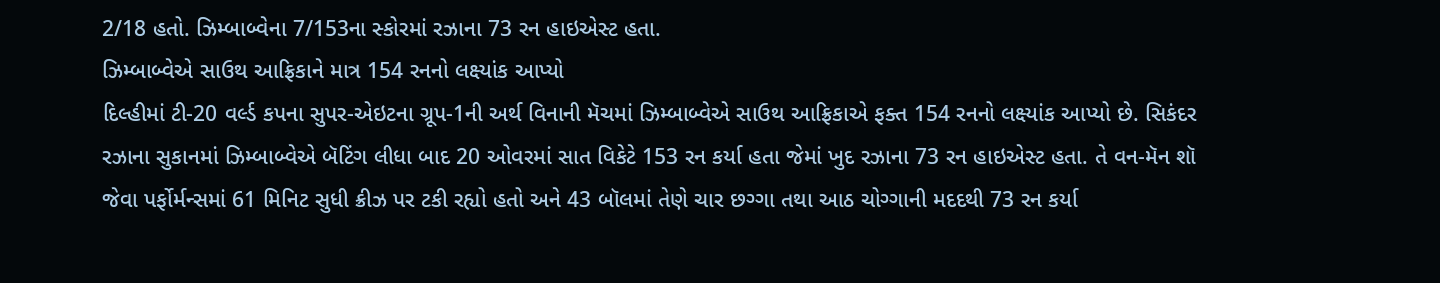2/18 હતો. ઝિમ્બાબ્વેના 7/153ના સ્કોરમાં રઝાના 73 રન હાઇએસ્ટ હતા.
ઝિમ્બાબ્વેએ સાઉથ આફ્રિકાને માત્ર 154 રનનો લક્ષ્યાંક આપ્યો
દિલ્હીમાં ટી-20 વર્લ્ડ કપના સુપર-એઇટના ગ્રૂપ-1ની અર્થ વિનાની મૅચમાં ઝિમ્બાબ્વેએ સાઉથ આફ્રિકાએ ફક્ત 154 રનનો લક્ષ્યાંક આપ્યો છે. સિકંદર રઝાના સુકાનમાં ઝિમ્બાબ્વેએ બૅટિંગ લીધા બાદ 20 ઓવરમાં સાત વિકેટે 153 રન કર્યા હતા જેમાં ખુદ રઝાના 73 રન હાઇએસ્ટ હતા. તે વન-મૅન શૉ જેવા પર્ફોર્મન્સમાં 61 મિનિટ સુધી ક્રીઝ પર ટકી રહ્યો હતો અને 43 બૉલમાં તેણે ચાર છગ્ગા તથા આઠ ચોગ્ગાની મદદથી 73 રન કર્યા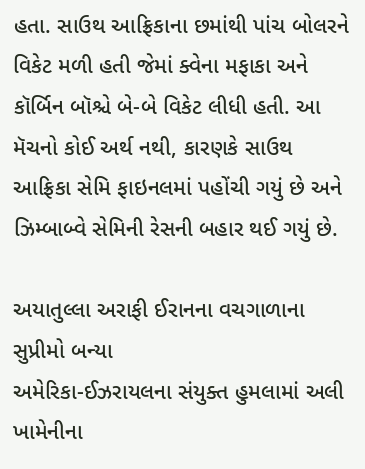હતા. સાઉથ આફ્રિકાના છમાંથી પાંચ બોલરને વિકેટ મળી હતી જેમાં ક્વેના મફાકા અને કૉર્બિન બૉશ્ચે બે-બે વિકેટ લીધી હતી. આ મૅચનો કોઈ અર્થ નથી, કારણકે સાઉથ આફ્રિકા સેમિ ફાઇનલમાં પહોંચી ગયું છે અને ઝિમ્બાબ્વે સેમિની રેસની બહાર થઈ ગયું છે.

અયાતુલ્લા અરાફી ઈરાનના વચગાળાના સુપ્રીમો બન્યા
અમેરિકા-ઈઝરાયલના સંયુક્ત હુમલામાં અલી ખામેનીના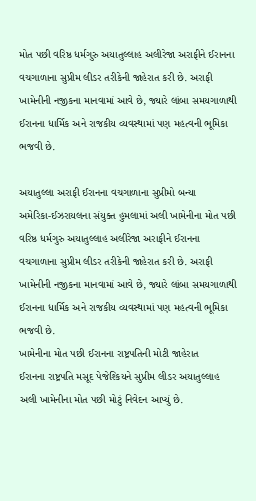મોત પછી વરિષ્ઠ ધર્મગુરુ અયાતુલ્લાહ અલીરેજા અરાફીને ઈરાનના વચગાળાના સુપ્રીમ લીડર તરીકેની જાહેરાત કરી છે. અરાફી ખામેનીની નજીકના માનવામાં આવે છે, જ્યારે લાંબા સમયગાળાથી ઈરાનના ધાર્મિક અને રાજકીય વ્યવસ્થામાં પણ મહત્વની ભૂમિકા ભજવી છે.

અયાતુલ્લા અરાફી ઈરાનના વચગાળાના સુપ્રીમો બન્યા
અમેરિકા-ઈઝરાયલના સંયુક્ત હુમલામાં અલી ખામેનીના મોત પછી વરિષ્ઠ ધર્મગુરુ અયાતુલ્લાહ અલીરેજા અરાફીને ઈરાનના વચગાળાના સુપ્રીમ લીડર તરીકેની જાહેરાત કરી છે. અરાફી ખામેનીની નજીકના માનવામાં આવે છે, જ્યારે લાંબા સમયગાળાથી ઈરાનના ધાર્મિક અને રાજકીય વ્યવસ્થામાં પણ મહત્વની ભૂમિકા ભજવી છે.
ખામેનીના મોત પછી ઈરાનના રાષ્ટ્રપતિની મોટી જાહેરાત
ઈરાનના રાષ્ટ્રપતિ મસૂદ પેજેશ્કિયને સુપ્રીમ લીડર અયાતુલ્લાહ અલી ખામેનીના મોત પછી મોટું નિવેદન આપ્યું છે.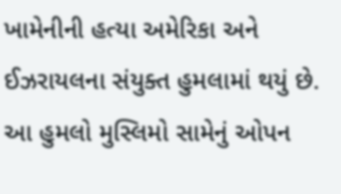ખામેનીની હત્યા અમેરિકા અને ઈઝરાયલના સંયુક્ત હુમલામાં થયું છે. આ હુમલો મુસ્લિમો સામેનું ઓપન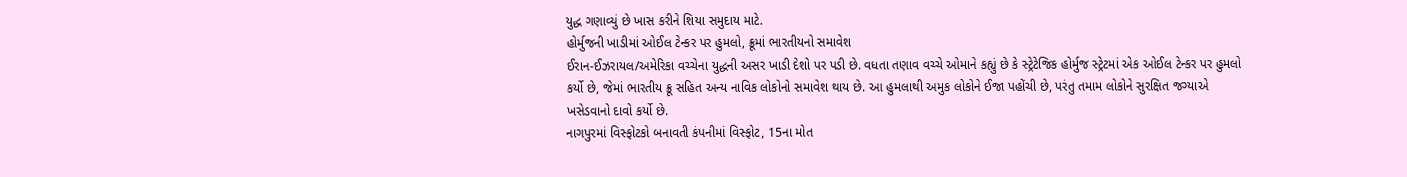યુદ્ધ ગણાવ્યું છે ખાસ કરીને શિયા સમુદાય માટે.
હોર્મુજની ખાડીમાં ઓઈલ ટેન્કર પર હુમલો, ક્રૂમાં ભારતીયનો સમાવેશ
ઈરાન-ઈઝરાયલ/અમેરિકા વચ્ચેના યુદ્ધની અસર ખાડી દેશો પર પડી છે. વધતા તણાવ વચ્ચે ઓમાને કહ્યું છે કે સ્ટ્રેટેજિક હોર્મુજ સ્ટ્રેટમાં એક ઓઈલ ટેન્કર પર હુમલો કર્યો છે, જેમાં ભારતીય ક્રૂ સહિત અન્ય નાવિક લોકોનો સમાવેશ થાય છે. આ હુમલાથી અમુક લોકોને ઈજા પહોંચી છે, પરંતુ તમામ લોકોને સુરક્ષિત જગ્યાએ ખસેડવાનો દાવો કર્યો છે.
નાગપુરમાં વિસ્ફોટકો બનાવતી કંપનીમાં વિસ્ફોટ, 15ના મોત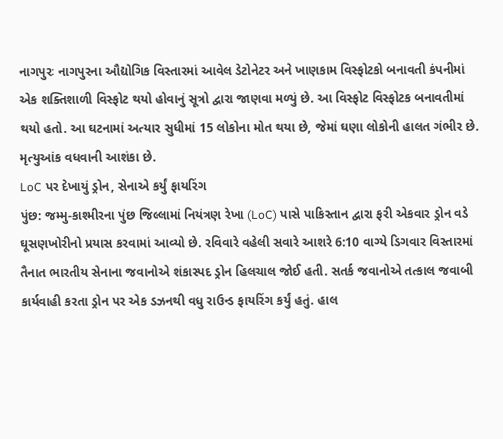નાગપુરઃ નાગપુરના ઔદ્યોગિક વિસ્તારમાં આવેલ ડેટોનેટર અને ખાણકામ વિસ્ફોટકો બનાવતી કંપનીમાં એક શક્તિશાળી વિસ્ફોટ થયો હોવાનું સૂત્રો દ્વારા જાણવા મળ્યું છે. આ વિસ્ફોટ વિસ્ફોટક બનાવતીમાં થયો હતો. આ ઘટનામાં અત્યાર સુધીમાં 15 લોકોના મોત થયા છે, જેમાં ઘણા લોકોની હાલત ગંભીર છે. મૃત્યુઆંક વધવાની આશંકા છે.
LoC પર દેખાયું ડ્રોન, સેનાએ કર્યું ફાયરિંગ
પુંછ: જમ્મુ-કાશ્મીરના પુંછ જિલ્લામાં નિયંત્રણ રેખા (LoC) પાસે પાકિસ્તાન દ્વારા ફરી એકવાર ડ્રોન વડે ઘૂસણખોરીનો પ્રયાસ કરવામાં આવ્યો છે. રવિવારે વહેલી સવારે આશરે 6:10 વાગ્યે ડિગવાર વિસ્તારમાં તૈનાત ભારતીય સેનાના જવાનોએ શંકાસ્પદ ડ્રોન હિલચાલ જોઈ હતી. સતર્ક જવાનોએ તત્કાલ જવાબી કાર્યવાહી કરતા ડ્રોન પર એક ડઝનથી વધુ રાઉન્ડ ફાયરિંગ કર્યું હતું. હાલ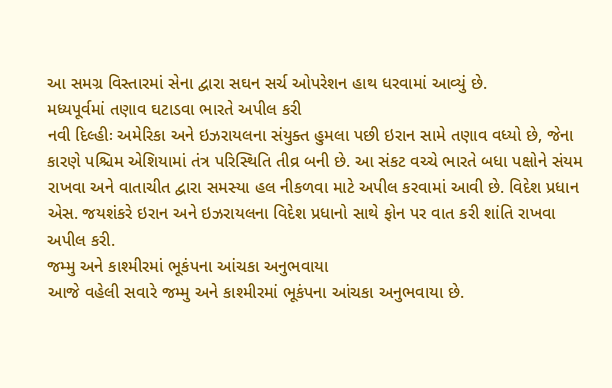આ સમગ્ર વિસ્તારમાં સેના દ્વારા સઘન સર્ચ ઓપરેશન હાથ ધરવામાં આવ્યું છે.
મધ્યપૂર્વમાં તણાવ ઘટાડવા ભારતે અપીલ કરી
નવી દિલ્હીઃ અમેરિકા અને ઇઝરાયલના સંયુક્ત હુમલા પછી ઇરાન સામે તણાવ વધ્યો છે, જેના કારણે પશ્ચિમ એશિયામાં તંત્ર પરિસ્થિતિ તીવ્ર બની છે. આ સંકટ વચ્ચે ભારતે બધા પક્ષોને સંયમ રાખવા અને વાતાચીત દ્વારા સમસ્યા હલ નીકળવા માટે અપીલ કરવામાં આવી છે. વિદેશ પ્રધાન એસ. જયશંકરે ઇરાન અને ઇઝરાયલના વિદેશ પ્રધાનો સાથે ફોન પર વાત કરી શાંતિ રાખવા અપીલ કરી.
જમ્મુ અને કાશ્મીરમાં ભૂકંપના આંચકા અનુભવાયા
આજે વહેલી સવારે જમ્મુ અને કાશ્મીરમાં ભૂકંપના આંચકા અનુભવાયા છે.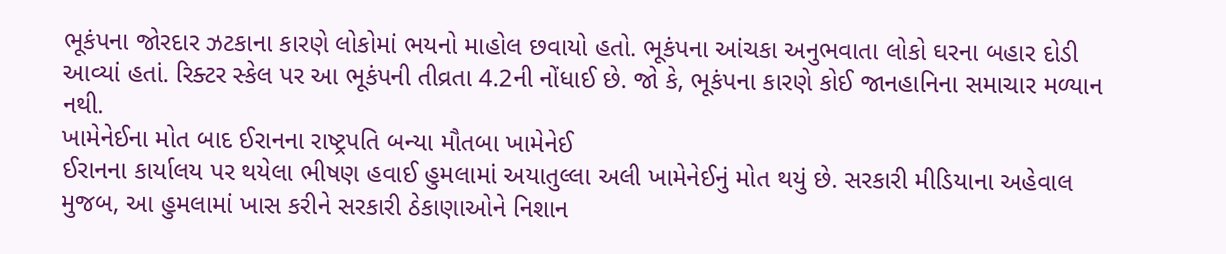ભૂકંપના જોરદાર ઝટકાના કારણે લોકોમાં ભયનો માહોલ છવાયો હતો. ભૂકંપના આંચકા અનુભવાતા લોકો ઘરના બહાર દોડી આવ્યાં હતાં. રિક્ટર સ્કેલ પર આ ભૂકંપની તીવ્રતા 4.2ની નોંધાઈ છે. જો કે, ભૂકંપના કારણે કોઈ જાનહાનિના સમાચાર મળ્યાન નથી.
ખામેનેઈના મોત બાદ ઈરાનના રાષ્ટ્રપતિ બન્યા મૌતબા ખામેનેઈ
ઈરાનના કાર્યાલય પર થયેલા ભીષણ હવાઈ હુમલામાં અયાતુલ્લા અલી ખામેનેઈનું મોત થયું છે. સરકારી મીડિયાના અહેવાલ મુજબ, આ હુમલામાં ખાસ કરીને સરકારી ઠેકાણાઓને નિશાન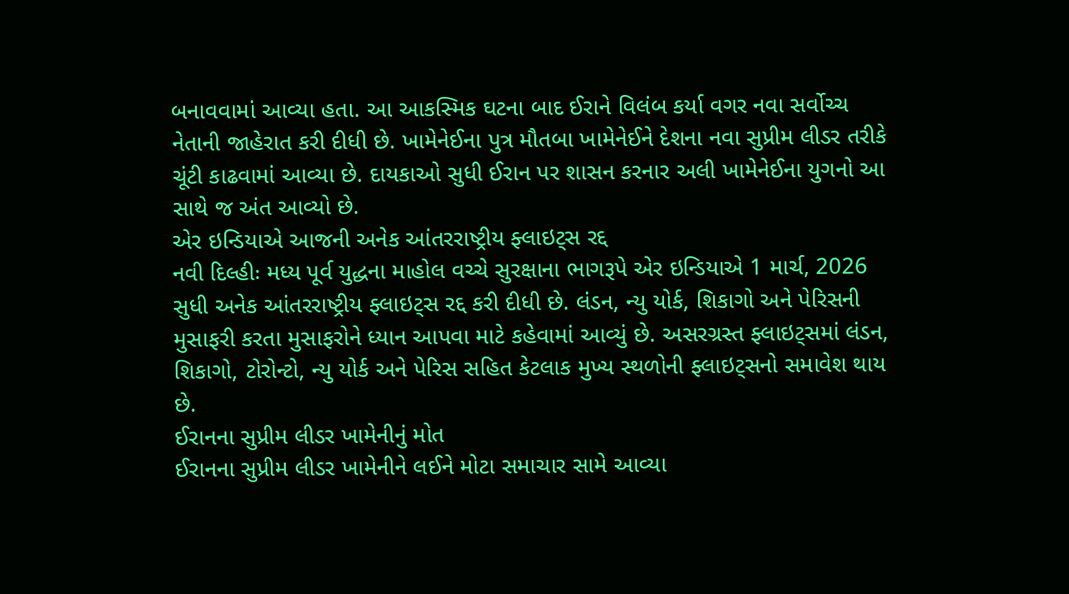બનાવવામાં આવ્યા હતા. આ આકસ્મિક ઘટના બાદ ઈરાને વિલંબ કર્યા વગર નવા સર્વોચ્ચ નેતાની જાહેરાત કરી દીધી છે. ખામેનેઈના પુત્ર મૌતબા ખામેનેઈને દેશના નવા સુપ્રીમ લીડર તરીકે ચૂંટી કાઢવામાં આવ્યા છે. દાયકાઓ સુધી ઈરાન પર શાસન કરનાર અલી ખામેનેઈના યુગનો આ સાથે જ અંત આવ્યો છે.
એર ઇન્ડિયાએ આજની અનેક આંતરરાષ્ટ્રીય ફ્લાઇટ્સ રદ્દ
નવી દિલ્હીઃ મધ્ય પૂર્વ યુદ્ધના માહોલ વચ્ચે સુરક્ષાના ભાગરૂપે એર ઇન્ડિયાએ 1 માર્ચ, 2026 સુધી અનેક આંતરરાષ્ટ્રીય ફ્લાઇટ્સ રદ્દ કરી દીધી છે. લંડન, ન્યુ યોર્ક, શિકાગો અને પેરિસની મુસાફરી કરતા મુસાફરોને ધ્યાન આપવા માટે કહેવામાં આવ્યું છે. અસરગ્રસ્ત ફ્લાઇટ્સમાં લંડન, શિકાગો, ટોરોન્ટો, ન્યુ યોર્ક અને પેરિસ સહિત કેટલાક મુખ્ય સ્થળોની ફ્લાઇટ્સનો સમાવેશ થાય છે.
ઈરાનના સુપ્રીમ લીડર ખામેનીનું મોત
ઈરાનના સુપ્રીમ લીડર ખામેનીને લઈને મોટા સમાચાર સામે આવ્યા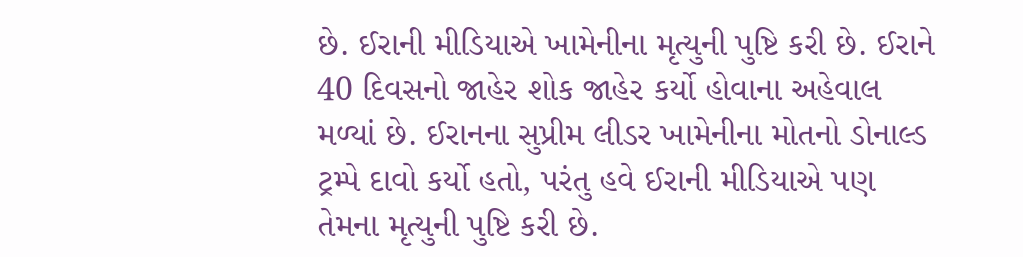છે. ઈરાની મીડિયાએ ખામેનીના મૃત્યુની પુષ્ટિ કરી છે. ઈરાને 40 દિવસનો જાહેર શોક જાહેર કર્યો હોવાના અહેવાલ મળ્યાં છે. ઈરાનના સુપ્રીમ લીડર ખામેનીના મોતનો ડોનાલ્ડ ટ્રમ્પે દાવો કર્યો હતો, પરંતુ હવે ઈરાની મીડિયાએ પણ તેમના મૃત્યુની પુષ્ટિ કરી છે.